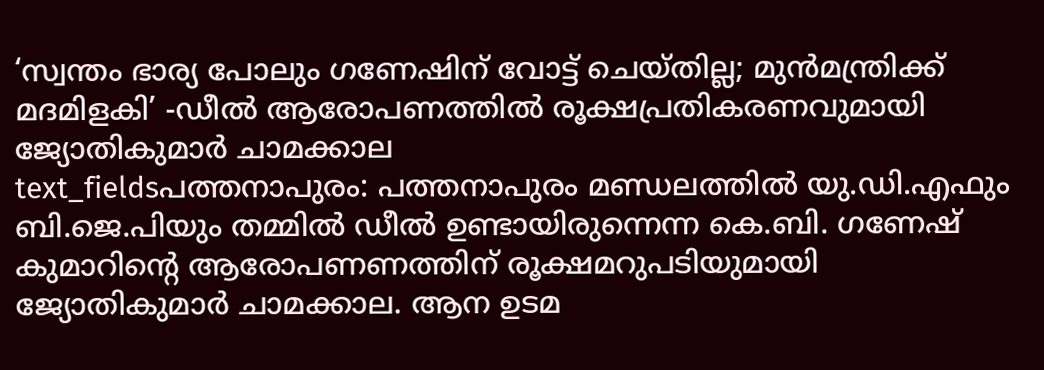‘സ്വന്തം ഭാര്യ പോലും ഗണേഷിന് വോട്ട് ചെയ്തില്ല; മുൻമന്ത്രിക്ക് മദമിളകി’ -ഡീൽ ആരോപണത്തിൽ രൂക്ഷപ്രതികരണവുമായി ജ്യോതികുമാർ ചാമക്കാല
text_fieldsപത്തനാപുരം: പത്തനാപുരം മണ്ഡലത്തിൽ യു.ഡി.എഫും ബി.ജെ.പിയും തമ്മിൽ ഡീൽ ഉണ്ടായിരുന്നെന്ന കെ.ബി. ഗണേഷ് കുമാറിന്റെ ആരോപണണത്തിന് രൂക്ഷമറുപടിയുമായി ജ്യോതികുമാർ ചാമക്കാല. ആന ഉടമ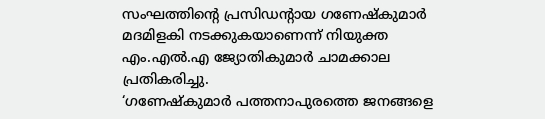സംഘത്തിന്റെ പ്രസിഡന്റായ ഗണേഷ്കുമാർ മദമിളകി നടക്കുകയാണെന്ന് നിയുക്ത എം.എൽ.എ ജ്യോതികുമാർ ചാമക്കാല പ്രതികരിച്ചു.
‘ഗണേഷ്കുമാർ പത്തനാപുരത്തെ ജനങ്ങളെ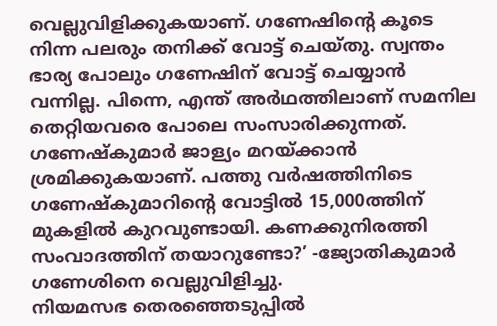വെല്ലുവിളിക്കുകയാണ്. ഗണേഷിന്റെ കൂടെ നിന്ന പലരും തനിക്ക് വോട്ട് ചെയ്തു. സ്വന്തം ഭാര്യ പോലും ഗണേഷിന് വോട്ട് ചെയ്യാൻ വന്നില്ല. പിന്നെ, എന്ത് അർഥത്തിലാണ് സമനില തെറ്റിയവരെ പോലെ സംസാരിക്കുന്നത്. ഗണേഷ്കുമാർ ജാള്യം മറയ്ക്കാൻ ശ്രമിക്കുകയാണ്. പത്തു വർഷത്തിനിടെ ഗണേഷ്കുമാറിന്റെ വോട്ടിൽ 15,000ത്തിന് മുകളിൽ കുറവുണ്ടായി. കണക്കുനിരത്തി സംവാദത്തിന് തയാറുണ്ടോ?’ -ജ്യോതികുമാർ ഗണേശിനെ വെല്ലുവിളിച്ചു.
നിയമസഭ തെരഞ്ഞെടുപ്പിൽ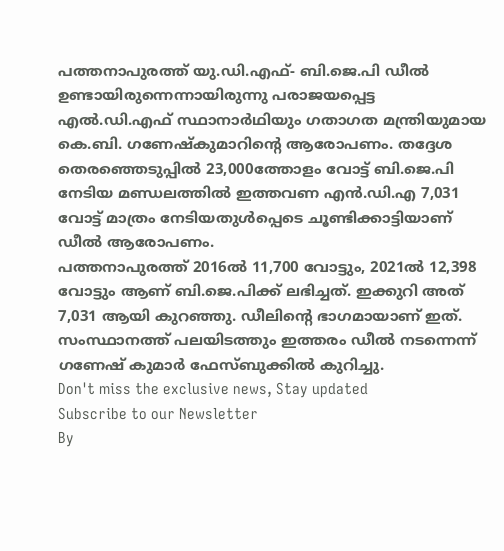പത്തനാപുരത്ത് യു.ഡി.എഫ്- ബി.ജെ.പി ഡീൽ ഉണ്ടായിരുന്നെന്നായിരുന്നു പരാജയപ്പെട്ട എൽ.ഡി.എഫ് സ്ഥാനാർഥിയും ഗതാഗത മന്ത്രിയുമായ കെ.ബി. ഗണേഷ്കുമാറിന്റെ ആരോപണം. തദ്ദേശ തെരഞ്ഞെടുപ്പിൽ 23,000ത്തോളം വോട്ട് ബി.ജെ.പി നേടിയ മണ്ഡലത്തിൽ ഇത്തവണ എൻ.ഡി.എ 7,031 വോട്ട് മാത്രം നേടിയതുൾപ്പെടെ ചൂണ്ടിക്കാട്ടിയാണ് ഡീൽ ആരോപണം.
പത്തനാപുരത്ത് 2016ൽ 11,700 വോട്ടും, 2021ൽ 12,398 വോട്ടും ആണ് ബി.ജെ.പിക്ക് ലഭിച്ചത്. ഇക്കുറി അത് 7,031 ആയി കുറഞ്ഞു. ഡീലിന്റെ ഭാഗമായാണ് ഇത്. സംസ്ഥാനത്ത് പലയിടത്തും ഇത്തരം ഡീൽ നടന്നെന്ന് ഗണേഷ് കുമാർ ഫേസ്ബുക്കിൽ കുറിച്ചു.
Don't miss the exclusive news, Stay updated
Subscribe to our Newsletter
By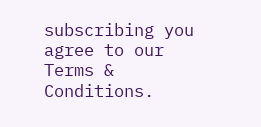subscribing you agree to our Terms & Conditions.